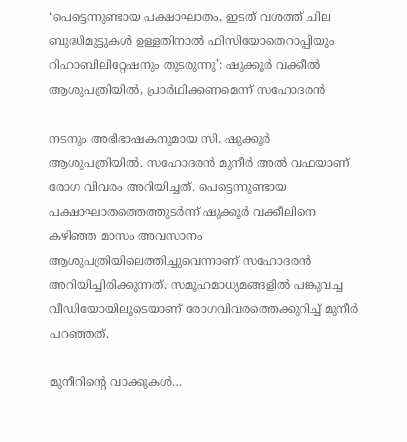‘പെട്ടെന്നുണ്ടായ പക്ഷാഘാതം, ഇടത് വശത്ത് ചില ബുദ്ധിമുട്ടുകള്‍ ഉള്ളതിനാല്‍ ഫിസിയോതെറാപ്പിയും റിഹാബിലിറ്റേഷനും തുടരുന്നു’: ഷുക്കൂർ വക്കീൽ ആശുപത്രിയിൽ, പ്രാർഥിക്കണമെന്ന് സഹോദരൻ

നടനും അഭിഭാഷകനുമായ സി. ഷുക്കൂർ ആശുപത്രിയിൽ. സഹോദരൻ മുനീർ അൽ വഫയാണ് രോഗ വിവരം അറിയിച്ചത്. പെട്ടെന്നുണ്ടായ പക്ഷാഘാതത്തെത്തുടര്‍ന്ന് ഷുക്കൂര്‍ വക്കീലിനെ കഴിഞ്ഞ മാസം അവസാനം ആശുപത്രിയിലെത്തിച്ചുവെന്നാണ് സഹോദരന്‍ അറിയിച്ചിരിക്കുന്നത്. സമൂഹമാധ്യമങ്ങളിൽ പങ്കുവച്ച വീഡിയോയിലൂടെയാണ് രോഗവിവരത്തെക്കുറിച്ച് മുനീർ പറഞ്ഞത്.

മുനീറിന്‍റെ വാക്കുകൾ…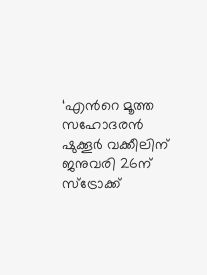‘എന്‍റെ മൂത്ത സഹോദരന്‍ ഷുക്കൂര്‍ വക്കീലിന് ജനുവരി 26ന് സ്‌ട്രോക്ക്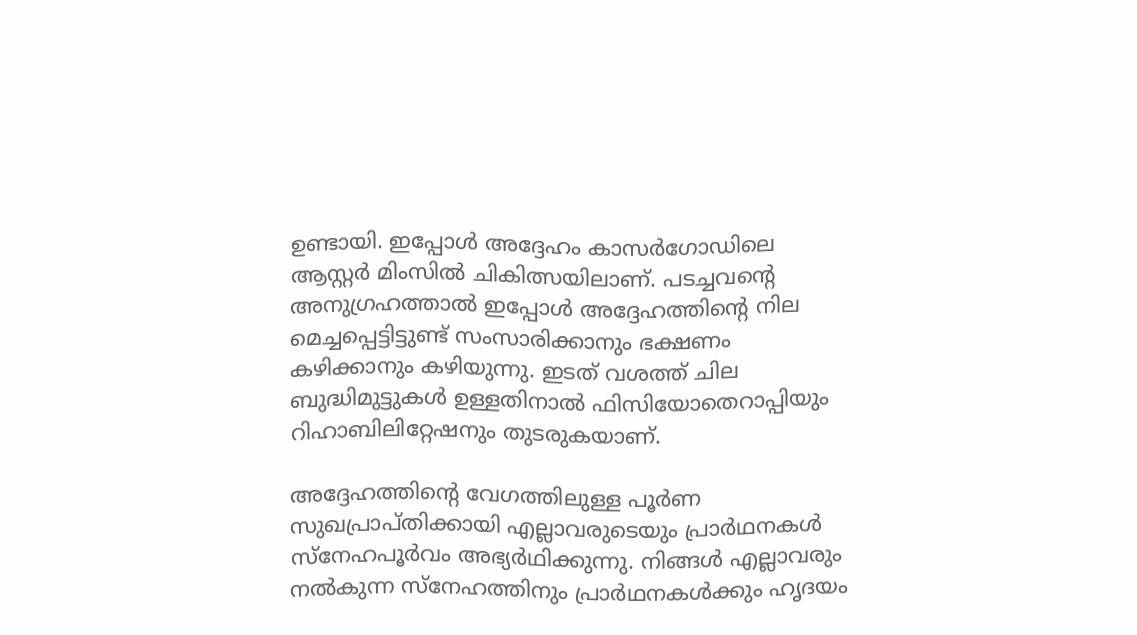ഉണ്ടായി. ഇപ്പോള്‍ അദ്ദേഹം കാസര്‍ഗോഡിലെ ആസ്റ്റര്‍ മിംസില്‍ ചികിത്സയിലാണ്. പടച്ചവന്‍റെ അനുഗ്രഹത്താല്‍ ഇപ്പോള്‍ അദ്ദേഹത്തിന്‍റെ നില മെച്ചപ്പെട്ടിട്ടുണ്ട് സംസാരിക്കാനും ഭക്ഷണം കഴിക്കാനും കഴിയുന്നു. ഇടത് വശത്ത് ചില ബുദ്ധിമുട്ടുകള്‍ ഉള്ളതിനാല്‍ ഫിസിയോതെറാപ്പിയും റിഹാബിലിറ്റേഷനും തുടരുകയാണ്.

അദ്ദേഹത്തിന്‍റെ വേഗത്തിലുള്ള പൂര്‍ണ സുഖപ്രാപ്തിക്കായി എല്ലാവരുടെയും പ്രാർഥനകള്‍ സ്‌നേഹപൂര്‍വം അഭ്യർഥിക്കുന്നു. നിങ്ങള്‍ എല്ലാവരും നല്‍കുന്ന സ്‌നേഹത്തിനും പ്രാർഥനകള്‍ക്കും ഹൃദയം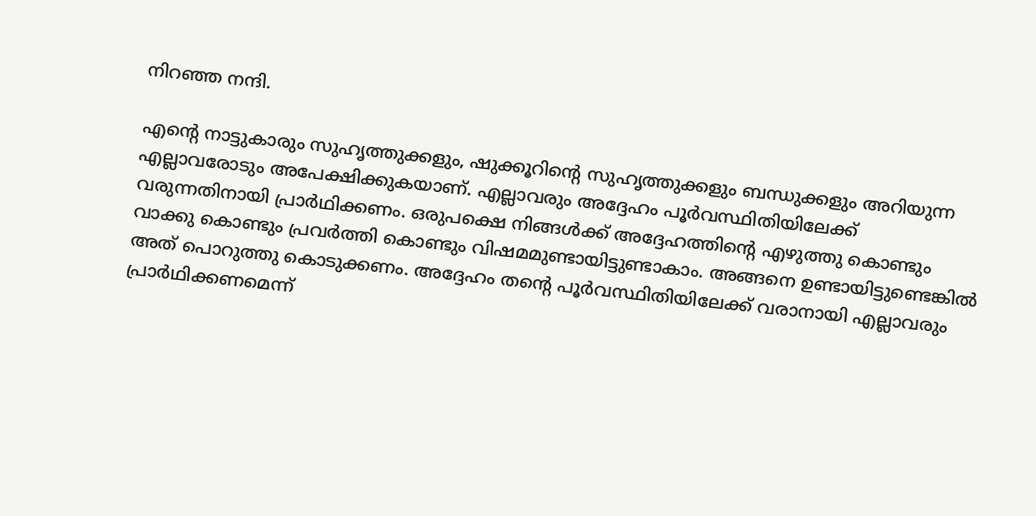നിറഞ്ഞ നന്ദി.

എന്‍റെ നാട്ടുകാരും സുഹൃത്തുക്കളും, ഷുക്കൂറിന്‍റെ സുഹൃത്തുക്കളും ബന്ധുക്കളും അറിയുന്ന എല്ലാവരോടും അപേക്ഷിക്കുകയാണ്. എല്ലാവരും അദ്ദേഹം പൂര്‍വസ്ഥിതിയിലേക്ക് വരുന്നതിനായി പ്രാർഥിക്കണം. ഒരുപക്ഷെ നിങ്ങള്‍ക്ക് അദ്ദേഹത്തിന്‍റെ എഴുത്തു കൊണ്ടും വാക്കു കൊണ്ടും പ്രവര്‍ത്തി കൊണ്ടും വിഷമമുണ്ടായിട്ടുണ്ടാകാം. അങ്ങനെ ഉണ്ടായിട്ടുണ്ടെങ്കില്‍ അത് പൊറുത്തു കൊടുക്കണം. അദ്ദേഹം തന്‍റെ പൂര്‍വസ്ഥിതിയിലേക്ക് വരാനായി എല്ലാവരും പ്രാർഥിക്കണമെന്ന്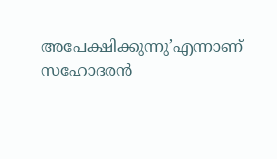അപേക്ഷിക്കുന്നു’എന്നാണ് സഹോദരന്‍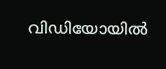വിഡിയോയില്‍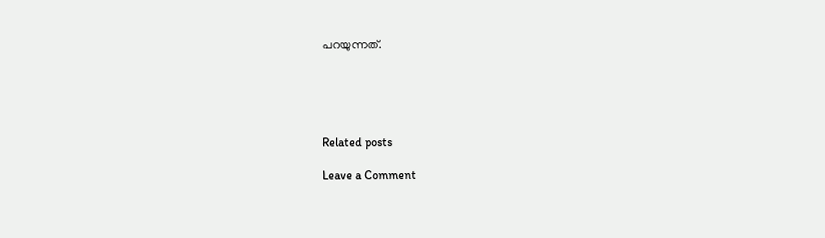പറയുന്നത്.





Related posts

Leave a Comment